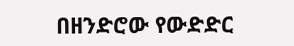በዘንድሮው የውድድር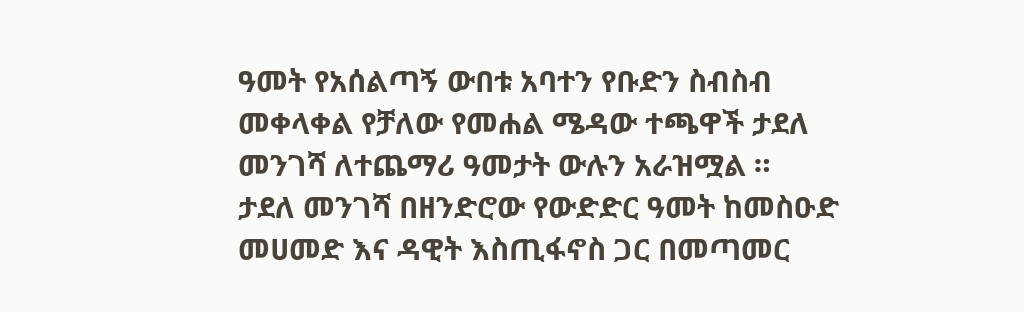ዓመት የአሰልጣኝ ውበቱ አባተን የቡድን ስብስብ መቀላቀል የቻለው የመሐል ሜዳው ተጫዋች ታደለ መንገሻ ለተጨማሪ ዓመታት ውሉን አራዝሟል ።
ታደለ መንገሻ በዘንድሮው የውድድር ዓመት ከመስዑድ መሀመድ እና ዳዊት እስጢፋኖስ ጋር በመጣመር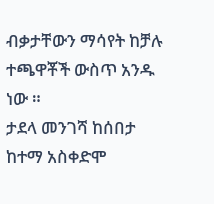ብቃታቸውን ማሳየት ከቻሉ ተጫዋቾች ውስጥ አንዱ ነው ።
ታደላ መንገሻ ከሰበታ ከተማ አስቀድሞ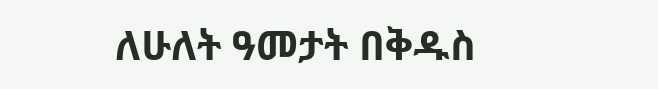ለሁለት ዓመታት በቅዱስ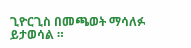ጊዮርጊስ በመጫወት ማሳለፉ ይታወሳል ።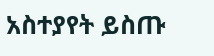አስተያየት ይስጡ